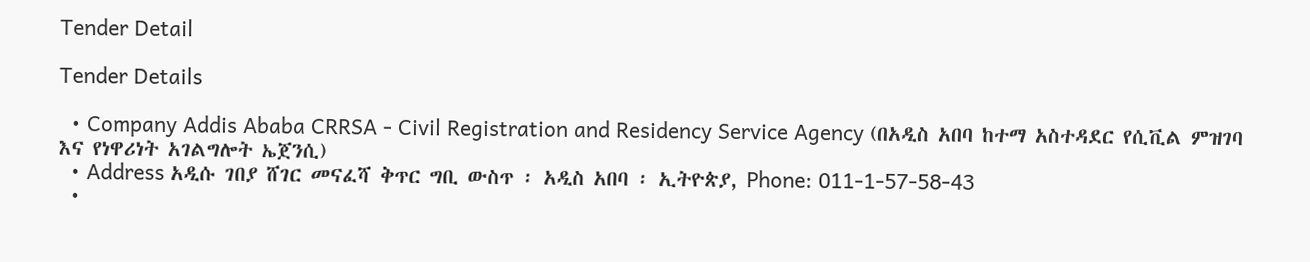Tender Detail

Tender Details

  • Company Addis Ababa CRRSA - Civil Registration and Residency Service Agency (በአዲስ አበባ ከተማ አስተዳደር የሲቪል ምዝገባ እና የነዋሪነት አገልግሎት ኤጀንሲ)
  • Address አዲሱ ገበያ ሸገር መናፈሻ ቅጥር ግቢ ውስጥ ፡ አዲስ አበባ ፡ ኢትዮጵያ, Phone: 011-1-57-58-43
  •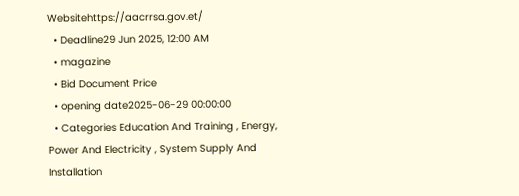Websitehttps://aacrrsa.gov.et/
  • Deadline29 Jun 2025, 12:00 AM
  • magazine
  • Bid Document Price
  • opening date2025-06-29 00:00:00
  • Categories Education And Training , Energy, Power And Electricity , System Supply And Installation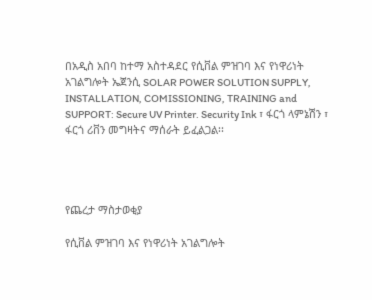በአዲስ አበባ ከተማ አስተዳደር የሲቨል ምዝገባ እና የነዋሪነት አገልግሎት ኤጀንሲ SOLAR POWER SOLUTION SUPPLY, INSTALLATION, COMISSIONING, TRAINING and SUPPORT: Secure UV Printer. Security Ink ፣ ፋርጎ ላምኔሽን ፣ ፋርጎ ሪቨን መግዛትና ማሰራት ይፈልጋል፡፡




የጨረታ ማስታወቂያ

የሲቨል ምዝገባ እና የነዋሪነት አገልግሎት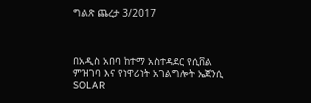ግልጽ ጨረታ 3/2017



በአዲስ አበባ ከተማ አስተዳደር የሲቨል ምዝገባ እና የነዋሪነት አገልግሎት ኤጀንሲ SOLAR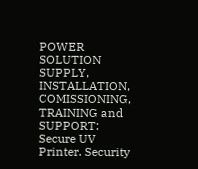POWER SOLUTION SUPPLY, INSTALLATION, COMISSIONING, TRAINING and SUPPORT: Secure UV Printer. Security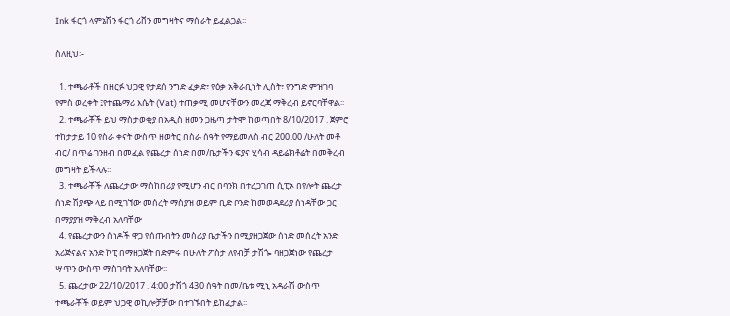Ink ፋርጎ ላምኔሽን ፋርጎ ሪቨን መግዛትና ማሰራት ይፈልጋል፡፡

ስለዚህ፡-

  1. ተጫራቶች በዘርፉ ህጋዊ የታደሰ ንግድ ፈቃድ፣ የዕቃ አቅራቢነት ሊስት፣ የንግድ ምዝገባ የምስ ወረቀት ፤የተጨማሪ እሴት (Vat) ተጠቃሚ መሆናቸውን መረጃ ማቅረብ ይኖርባቸዋል፡፡
  2. ተጫራቾች ይህ ማስታወቂያ በአዲስ ዘመን ጋዜጣ ታትሞ ከወጣበት 8/10/2017 . ጀምሮ ተከታታይ 10 የስራ ቀናት ውስጥ ዘወትር በስራ ሰዓት የማይመለስ ብር 200.00 /ሁለት መቶ ብር/ በጥሬ ገንዘብ በመፈል የጨረታ ሰነድ በመ/ቤታችን ፍያና ሂሳብ ዳይሬክቶሬት በመቅረብ መግዛት ይችላሉ፡፡
  3. ተጫራቾች ለጨረታው ማስከበሪያ የሚሆን ብር በባንክ በተረጋገጠ ሲፒኦ በየሎት ጨረታ ሰነድ ሽያጭ ላይ በሚገኘው መሰረት ማስያዝ ወይም ቢድ ቦንድ ከመወዳደሪያ ሰነዳቸው ጋር በማያያዝ ማቅረብ አለባቸው
  4. የጨረታውን ሰነዶች ዋጋ የሰጡበትን መስሪያ ቤታችን በሚያዘጋጀው ሰነድ መሰረት አንድ አሪጅናልና አንድ ኮፒ በማዘጋጀት በድምሩ በሁለት ፖስታ ለየብቻ ታሽጐ ባዘጋጀነው የጨረታ ሣጥን ውስጥ ማስገባት አለባቸው፡፡
  5. ጨረታው 22/10/2017 . 4:00 ታሽጎ 430 ሰዓት በመ/ቤቱ ሚኒ አዳራሽ ውስጥ ተጫራቾች ወይም ህጋዊ ወኪሎቻቻው በተገኙበት ይከፈታል፡፡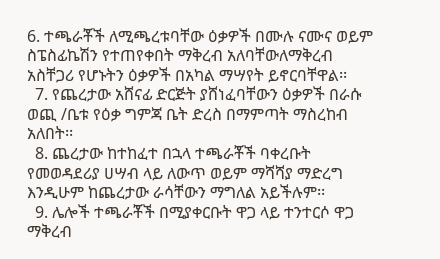6. ተጫራቾች ለሚጫረቱባቸው ዕቃዎች በሙሉ ናሙና ወይም ስፔስፊኬሽን የተጠየቀበት ማቅረብ አለባቸውለማቅረብ አስቸጋሪ የሆኑትን ዕቃዎች በአካል ማሣየት ይኖርባቸዋል፡፡
  7. የጨረታው አሸናፊ ድርጅት ያሸነፈባቸውን ዕቃዎች በራሱ ወጪ /ቤቱ የዕቃ ግምጃ ቤት ድረስ በማምጣት ማስረከብ አለበት፡፡
  8. ጨረታው ከተከፈተ በኋላ ተጫራቾች ባቀረቡት የመወዳደሪያ ሀሣብ ላይ ለውጥ ወይም ማሻሻያ ማድረግ እንዲሁም ከጨረታው ራሳቸውን ማግለል አይችሉም፡፡
  9. ሌሎች ተጫራቾች በሚያቀርቡት ዋጋ ላይ ተንተርሶ ዋጋ ማቅረብ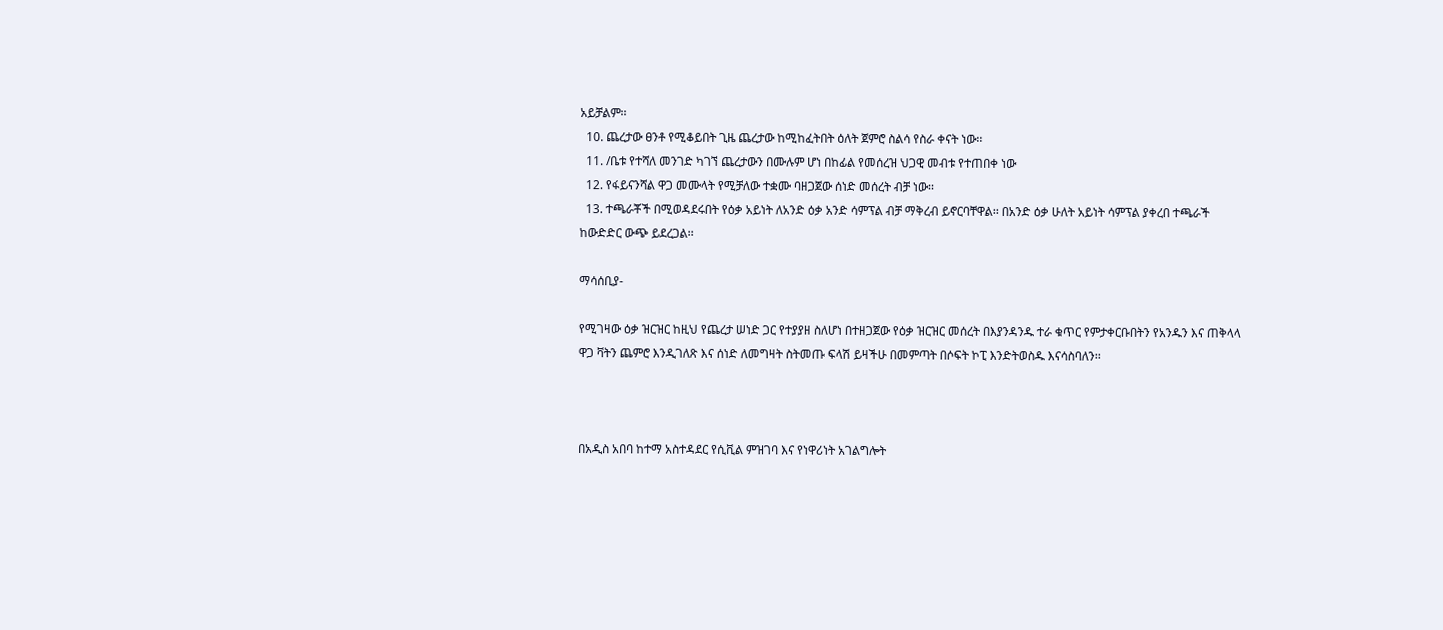አይቻልም፡፡
  10. ጨረታው ፀንቶ የሚቆይበት ጊዜ ጨረታው ከሚከፈትበት ዕለት ጀምሮ ስልሳ የስራ ቀናት ነው፡፡
  11. /ቤቱ የተሻለ መንገድ ካገኘ ጨረታውን በሙሉም ሆነ በከፊል የመሰረዝ ህጋዊ መብቱ የተጠበቀ ነው
  12. የፋይናንሻል ዋጋ መሙላት የሚቻለው ተቋሙ ባዘጋጀው ሰነድ መሰረት ብቻ ነው፡፡
  13. ተጫራቾች በሚወዳደሩበት የዕቃ አይነት ለአንድ ዕቃ አንድ ሳምፕል ብቻ ማቅረብ ይኖርባቸዋል፡፡ በአንድ ዕቃ ሁለት አይነት ሳምፕል ያቀረበ ተጫራች ከውድድር ውጭ ይደረጋል፡፡

ማሳሰቢያ-

የሚገዛው ዕቃ ዝርዝር ከዚህ የጨረታ ሠነድ ጋር የተያያዘ ስለሆነ በተዘጋጀው የዕቃ ዝርዝር መሰረት በእያንዳንዱ ተራ ቁጥር የምታቀርቡበትን የአንዱን እና ጠቅላላ ዋጋ ቫትን ጨምሮ እንዲገለጽ እና ሰነድ ለመግዛት ስትመጡ ፍላሽ ይዛችሁ በመምጣት በሶፍት ኮፒ እንድትወስዱ እናሳስባለን፡፡



በአዲስ አበባ ከተማ አስተዳደር የሲቪል ምዝገባ እና የነዋሪነት አገልግሎት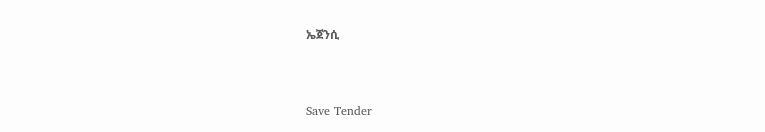ኤጀንሲ



Save Tender